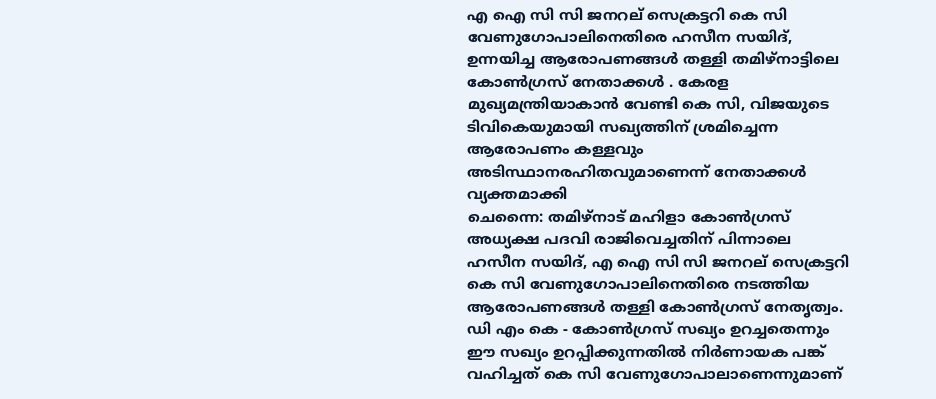എ ഐ സി സി ജനറല് സെക്രട്ടറി കെ സി വേണുഗോപാലിനെതിരെ ഹസീന സയിദ്, ഉന്നയിച്ച ആരോപണങ്ങൾ തള്ളി തമിഴ്നാട്ടിലെ കോൺഗ്രസ് നേതാക്കൾ . കേരള മുഖ്യമന്ത്രിയാകാൻ വേണ്ടി കെ സി, വിജയുടെ ടിവികെയുമായി സഖ്യത്തിന് ശ്രമിച്ചെന്ന ആരോപണം കള്ളവും അടിസ്ഥാനരഹിതവുമാണെന്ന് നേതാക്കൾ വ്യക്തമാക്കി
ചെന്നൈ: തമിഴ്നാട് മഹിളാ കോൺഗ്രസ് അധ്യക്ഷ പദവി രാജിവെച്ചതിന് പിന്നാലെ ഹസീന സയിദ്, എ ഐ സി സി ജനറല് സെക്രട്ടറി കെ സി വേണുഗോപാലിനെതിരെ നടത്തിയ ആരോപണങ്ങൾ തള്ളി കോൺഗ്രസ് നേതൃത്വം. ഡി എം കെ - കോൺഗ്രസ് സഖ്യം ഉറച്ചതെന്നും ഈ സഖ്യം ഉറപ്പിക്കുന്നതിൽ നിർണായക പങ്ക് വഹിച്ചത് കെ സി വേണുഗോപാലാണെന്നുമാണ്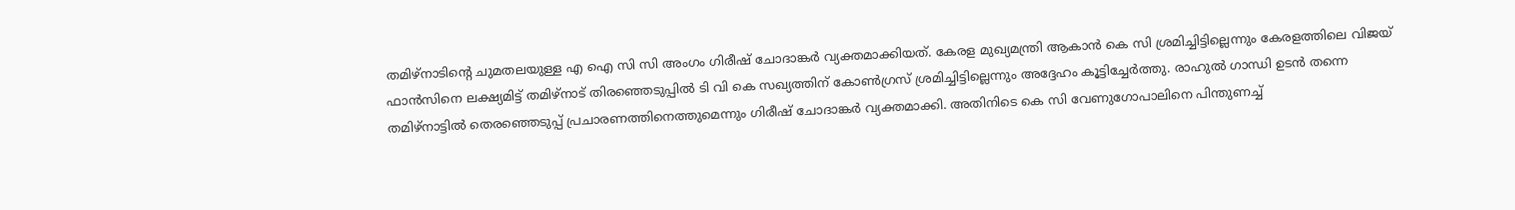തമിഴ്നാടിന്റെ ചുമതലയുള്ള എ ഐ സി സി അംഗം ഗിരീഷ് ചോദാങ്കർ വ്യക്തമാക്കിയത്. കേരള മുഖ്യമന്ത്രി ആകാൻ കെ സി ശ്രമിച്ചിട്ടില്ലെന്നും കേരളത്തിലെ വിജയ് ഫാൻസിനെ ലക്ഷ്യമിട്ട് തമിഴ്നാട് തിരഞ്ഞെടുപ്പിൽ ടി വി കെ സഖ്യത്തിന് കോൺഗ്രസ് ശ്രമിച്ചിട്ടില്ലെന്നും അദ്ദേഹം കൂട്ടിച്ചേർത്തു. രാഹുൽ ഗാന്ധി ഉടൻ തന്നെ തമിഴ്നാട്ടിൽ തെരഞ്ഞെടുപ്പ് പ്രചാരണത്തിനെത്തുമെന്നും ഗിരീഷ് ചോദാങ്കർ വ്യക്തമാക്കി. അതിനിടെ കെ സി വേണുഗോപാലിനെ പിന്തുണച്ച്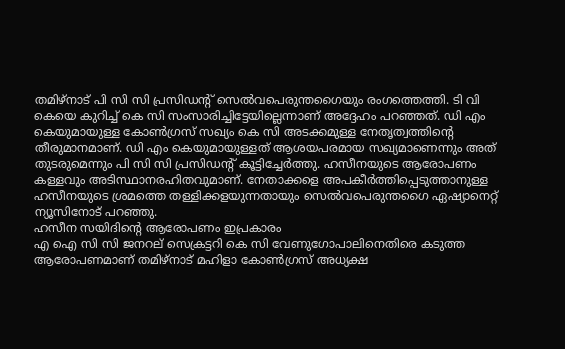തമിഴ്നാട് പി സി സി പ്രസിഡന്റ് സെൽവപെരുന്തഗൈയും രംഗത്തെത്തി. ടി വി കെയെ കുറിച്ച് കെ സി സംസാരിച്ചിട്ടേയില്ലെന്നാണ് അദ്ദേഹം പറഞ്ഞത്. ഡി എം കെയുമായുള്ള കോൺഗ്രസ് സഖ്യം കെ സി അടക്കമുള്ള നേതൃത്വത്തിന്റെ തീരുമാനമാണ്. ഡി എം കെയുമായുള്ളത് ആശയപരമായ സഖ്യമാണെന്നും അത് തുടരുമെന്നും പി സി സി പ്രസിഡന്റ് കൂട്ടിച്ചേർത്തു. ഹസീനയുടെ ആരോപണം കള്ളവും അടിസ്ഥാനരഹിതവുമാണ്. നേതാക്കളെ അപകീർത്തിപ്പെടുത്താനുള്ള ഹസീനയുടെ ശ്രമത്തെ തള്ളിക്കളയുന്നതായും സെൽവപെരുന്തഗൈ ഏഷ്യാനെറ്റ് ന്യൂസിനോട് പറഞ്ഞു.
ഹസീന സയിദിന്റെ ആരോപണം ഇപ്രകാരം
എ ഐ സി സി ജനറല് സെക്രട്ടറി കെ സി വേണുഗോപാലിനെതിരെ കടുത്ത ആരോപണമാണ് തമിഴ്നാട് മഹിളാ കോൺഗ്രസ് അധ്യക്ഷ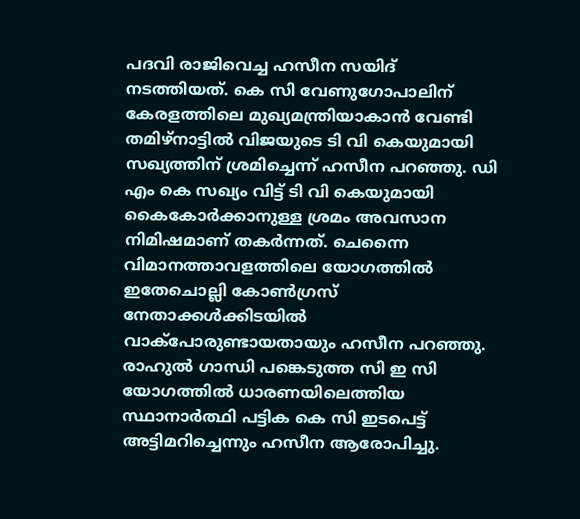പദവി രാജിവെച്ച ഹസീന സയിദ് നടത്തിയത്. കെ സി വേണുഗോപാലിന് കേരളത്തിലെ മുഖ്യമന്ത്രിയാകാൻ വേണ്ടി തമിഴ്നാട്ടിൽ വിജയുടെ ടി വി കെയുമായി സഖ്യത്തിന് ശ്രമിച്ചെന്ന് ഹസീന പറഞ്ഞു. ഡി എം കെ സഖ്യം വിട്ട് ടി വി കെയുമായി കൈകോർക്കാനുള്ള ശ്രമം അവസാന നിമിഷമാണ് തകർന്നത്. ചെന്നൈ വിമാനത്താവളത്തിലെ യോഗത്തിൽ ഇതേചൊല്ലി കോൺഗ്രസ് നേതാക്കൾക്കിടയിൽ വാക്പോരുണ്ടായതായും ഹസീന പറഞ്ഞു. രാഹുൽ ഗാന്ധി പങ്കെടുത്ത സി ഇ സി യോഗത്തിൽ ധാരണയിലെത്തിയ സ്ഥാനാർത്ഥി പട്ടിക കെ സി ഇടപെട്ട് അട്ടിമറിച്ചെന്നും ഹസീന ആരോപിച്ചു.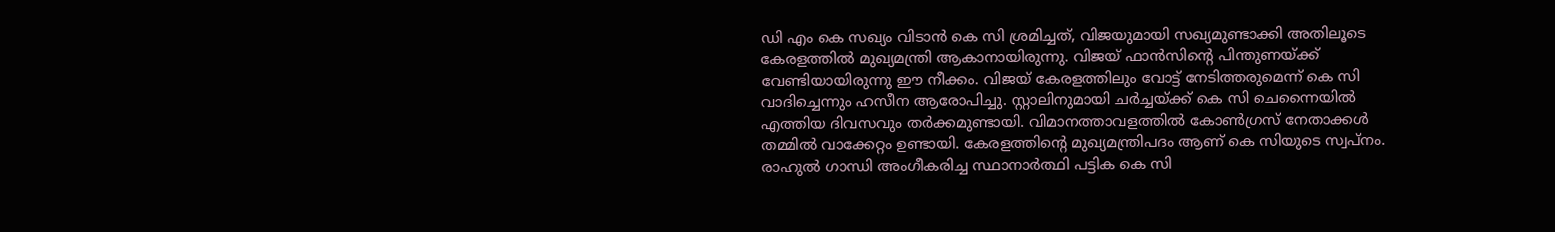ഡി എം കെ സഖ്യം വിടാൻ കെ സി ശ്രമിച്ചത്, വിജയുമായി സഖ്യമുണ്ടാക്കി അതിലൂടെ കേരളത്തിൽ മുഖ്യമന്ത്രി ആകാനായിരുന്നു. വിജയ് ഫാൻസിന്റെ പിന്തുണയ്ക്ക് വേണ്ടിയായിരുന്നു ഈ നീക്കം. വിജയ് കേരളത്തിലും വോട്ട് നേടിത്തരുമെന്ന് കെ സി വാദിച്ചെന്നും ഹസീന ആരോപിച്ചു. സ്റ്റാലിനുമായി ചർച്ചയ്ക്ക് കെ സി ചെന്നൈയിൽ എത്തിയ ദിവസവും തർക്കമുണ്ടായി. വിമാനത്താവളത്തിൽ കോൺഗ്രസ് നേതാക്കൾ തമ്മിൽ വാക്കേറ്റം ഉണ്ടായി. കേരളത്തിന്റെ മുഖ്യമന്ത്രിപദം ആണ് കെ സിയുടെ സ്വപ്നം. രാഹുൽ ഗാന്ധി അംഗീകരിച്ച സ്ഥാനാർത്ഥി പട്ടിക കെ സി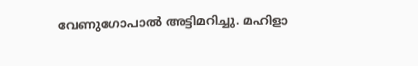വേണുഗോപാൽ അട്ടിമറിച്ചു. മഹിളാ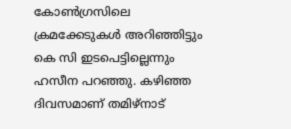കോൺഗ്രസിലെ ക്രമക്കേടുകൾ അറിഞ്ഞിട്ടും കെ സി ഇടപെട്ടില്ലെന്നും ഹസീന പറഞ്ഞു. കഴിഞ്ഞ ദിവസമാണ് തമിഴ്നാട്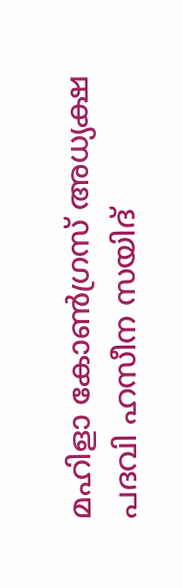മഹിളാ കോൺഗ്രസ് അധ്യക്ഷ പദവി ഹസീന സയിദ്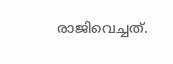രാജിവെച്ചത്.